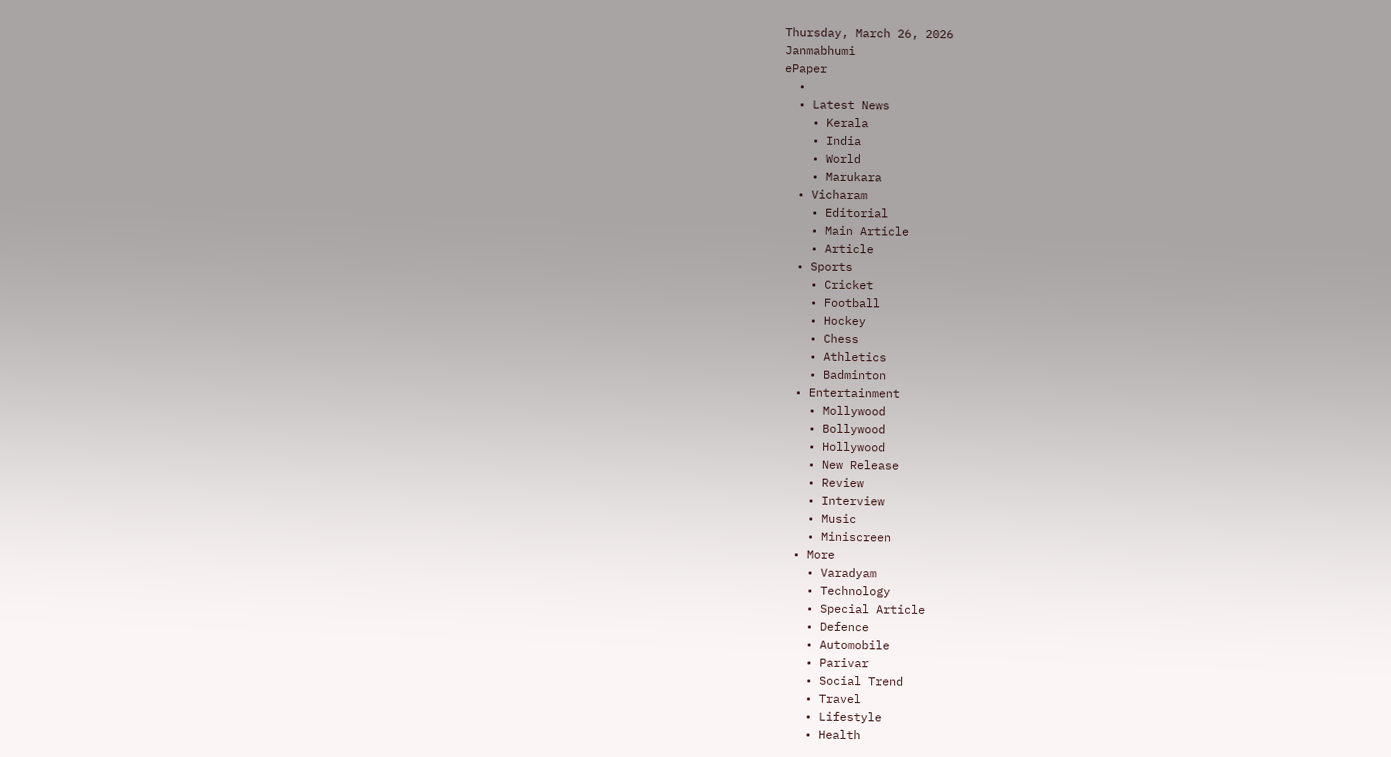Thursday, March 26, 2026
Janmabhumi
ePaper
  •
  • Latest News
    • Kerala
    • India
    • World
    • Marukara
  • Vicharam
    • Editorial
    • Main Article
    • Article
  • Sports
    • Cricket
    • Football
    • Hockey
    • Chess
    • Athletics
    • Badminton
  • Entertainment
    • Mollywood
    • Bollywood
    • Hollywood
    • New Release
    • Review
    • Interview
    • Music
    • Miniscreen
  • More
    • Varadyam
    • Technology
    • Special Article
    • Defence
    • Automobile
    • Parivar
    • Social Trend
    • Travel
    • Lifestyle
    • Health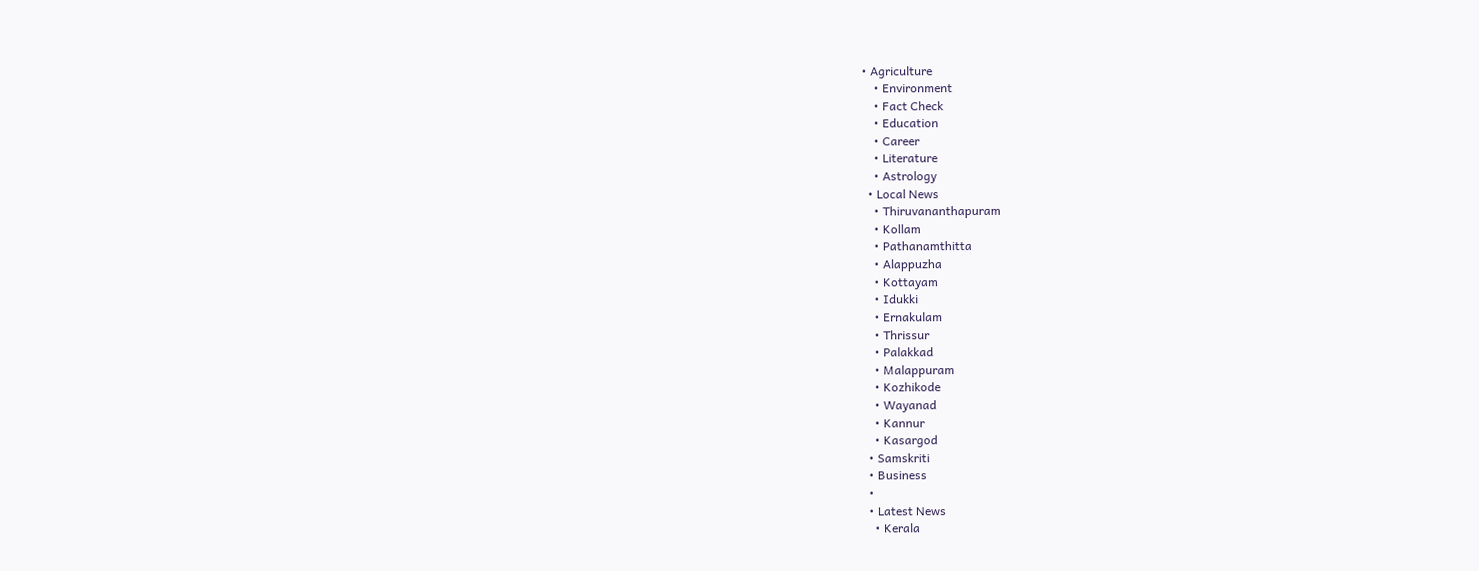• Agriculture
    • Environment
    • Fact Check
    • Education
    • Career
    • Literature
    • Astrology
  • Local News
    • Thiruvananthapuram
    • Kollam
    • Pathanamthitta
    • Alappuzha
    • Kottayam
    • Idukki
    • Ernakulam
    • Thrissur
    • Palakkad
    • Malappuram
    • Kozhikode
    • Wayanad
    • Kannur
    • Kasargod
  • Samskriti
  • Business
  •
  • Latest News
    • Kerala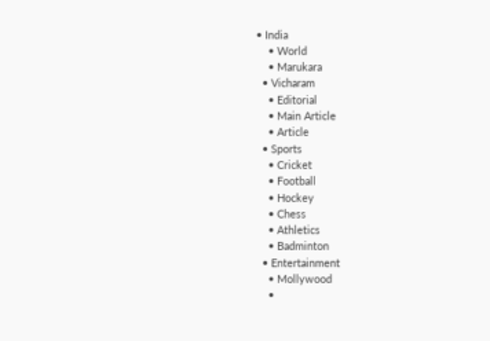• India
    • World
    • Marukara
  • Vicharam
    • Editorial
    • Main Article
    • Article
  • Sports
    • Cricket
    • Football
    • Hockey
    • Chess
    • Athletics
    • Badminton
  • Entertainment
    • Mollywood
    •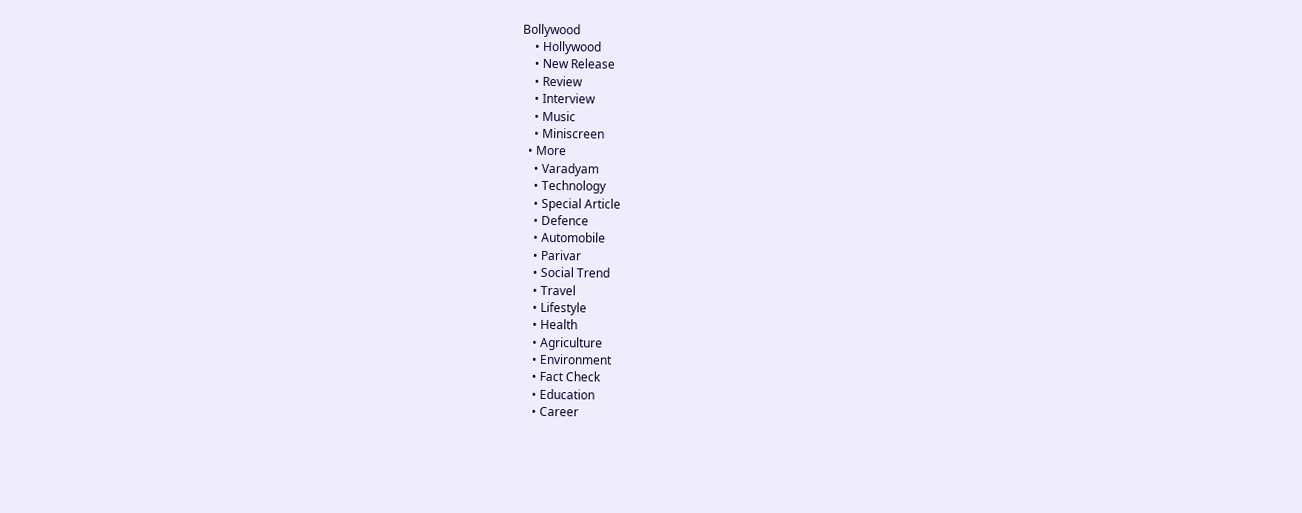Bollywood
    • Hollywood
    • New Release
    • Review
    • Interview
    • Music
    • Miniscreen
  • More
    • Varadyam
    • Technology
    • Special Article
    • Defence
    • Automobile
    • Parivar
    • Social Trend
    • Travel
    • Lifestyle
    • Health
    • Agriculture
    • Environment
    • Fact Check
    • Education
    • Career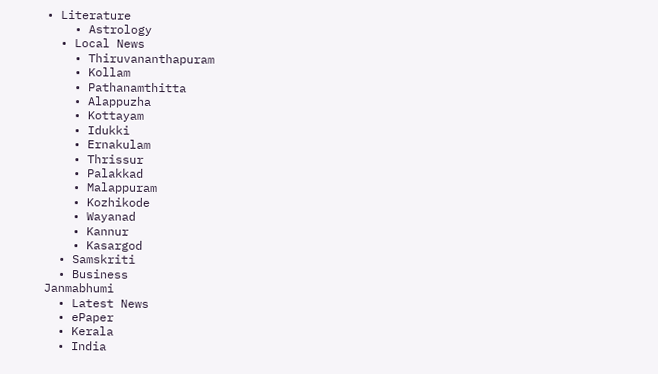• Literature
    • Astrology
  • Local News
    • Thiruvananthapuram
    • Kollam
    • Pathanamthitta
    • Alappuzha
    • Kottayam
    • Idukki
    • Ernakulam
    • Thrissur
    • Palakkad
    • Malappuram
    • Kozhikode
    • Wayanad
    • Kannur
    • Kasargod
  • Samskriti
  • Business
Janmabhumi
  • Latest News
  • ePaper
  • Kerala
  • India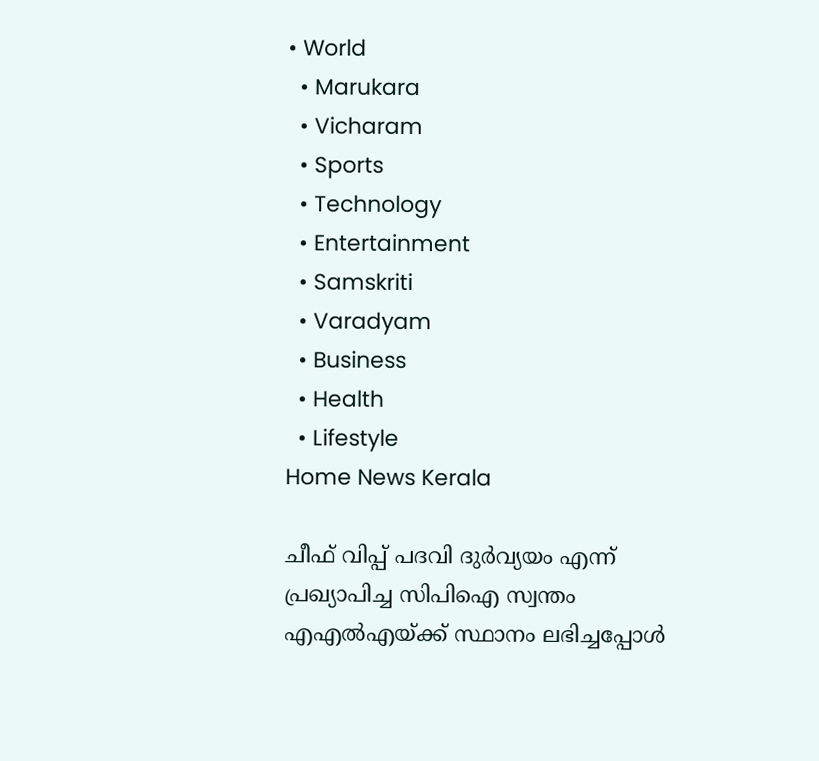• World
  • Marukara
  • Vicharam
  • Sports
  • Technology
  • Entertainment
  • Samskriti
  • Varadyam
  • Business
  • Health
  • Lifestyle
Home News Kerala

ചീഫ് വിപ്പ് പദവി ദുര്‍വ്യയം എന്ന് പ്രഖ്യാപിച്ച സിപിഐ സ്വന്തം എഎല്‍എയ്‌ക്ക് സ്ഥാനം ലഭിച്ചപ്പോള്‍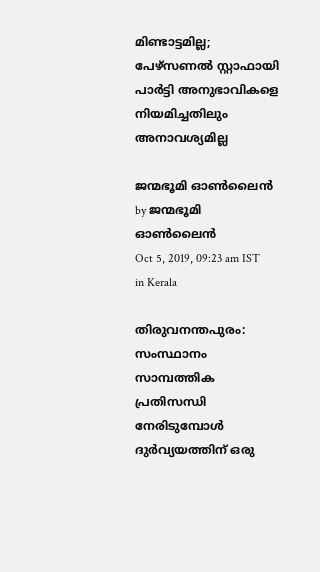മിണ്ടാട്ടമില്ല; പേഴ്‌സണല്‍ സ്റ്റാഫായി പാര്‍ട്ടി അനുഭാവികളെ നിയമിച്ചതിലും അനാവശ്യമില്ല

ജന്മഭൂമി ഓണ്‍ലൈന്‍ by ജന്മഭൂമി ഓണ്‍ലൈന്‍
Oct 5, 2019, 09:23 am IST
in Kerala

തിരുവനന്തപുരം: സംസ്ഥാനം സാമ്പത്തിക പ്രതിസന്ധി നേരിടുമ്പോള്‍ ദുര്‍വ്യയത്തിന് ഒരു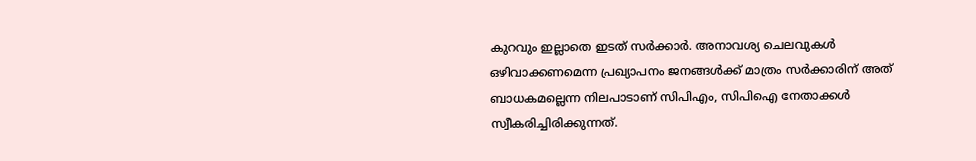കുറവും ഇല്ലാതെ ഇടത് സര്‍ക്കാര്‍. അനാവശ്യ ചെലവുകള്‍ ഒഴിവാക്കണമെന്ന പ്രഖ്യാപനം ജനങ്ങള്‍ക്ക് മാത്രം സര്‍ക്കാരിന് അത് ബാധകമല്ലെന്ന നിലപാടാണ് സിപിഎം, സിപിഐ നേതാക്കള്‍ സ്വീകരിച്ചിരിക്കുന്നത്.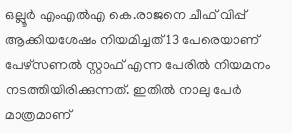ഒല്ലൂര്‍ എംഎല്‍എ കെ.രാജനെ ചീഫ് വിപ്പ് ആക്കിയശേഷം നിയമിച്ചത് 13 പേരെയാണ് പേഴ്‌സണല്‍ സ്റ്റാഫ് എന്ന പേരില്‍ നിയമനം നടത്തിയിരിക്കുന്നത്. ഇതില്‍ നാലു പേര്‍ മാത്രമാണ്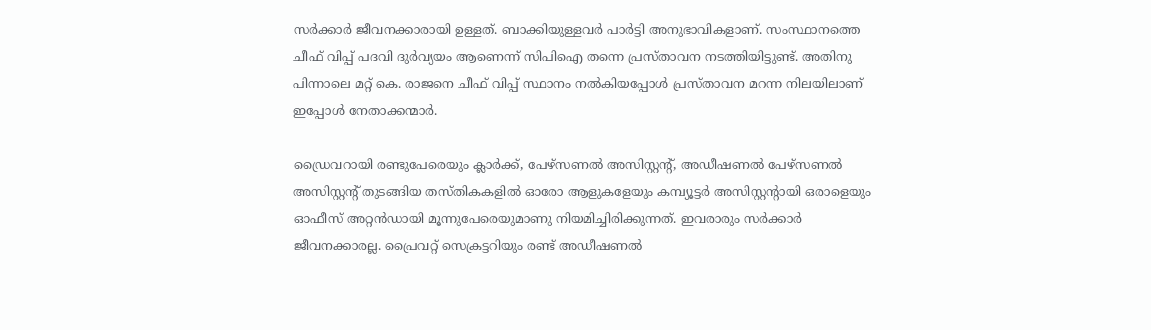സര്‍ക്കാര്‍ ജീവനക്കാരായി ഉള്ളത്. ബാക്കിയുള്ളവര്‍ പാര്‍ട്ടി അനുഭാവികളാണ്. സംസ്ഥാനത്തെ ചീഫ് വിപ്പ് പദവി ദുര്‍വ്യയം ആണെന്ന് സിപിഐ തന്നെ പ്രസ്താവന നടത്തിയിട്ടുണ്ട്. അതിനു പിന്നാലെ മറ്റ് കെ. രാജനെ ചീഫ് വിപ്പ് സ്ഥാനം നല്‍കിയപ്പോള്‍ പ്രസ്താവന മറന്ന നിലയിലാണ് ഇപ്പോള്‍ നേതാക്കന്മാര്‍.

ഡ്രൈവറായി രണ്ടുപേരെയും ക്ലാര്‍ക്ക്, പേഴ്‌സണല്‍ അസിസ്റ്റന്റ്, അഡീഷണല്‍ പേഴ്‌സണല്‍ അസിസ്റ്റന്റ് തുടങ്ങിയ തസ്തികകളില്‍ ഓരോ ആളുകളേയും കമ്പ്യൂട്ടര്‍ അസിസ്റ്റന്റായി ഒരാളെയും ഓഫീസ് അറ്റന്‍ഡായി മൂന്നുപേരെയുമാണു നിയമിച്ചിരിക്കുന്നത്. ഇവരാരും സര്‍ക്കാര്‍ ജീവനക്കാരല്ല. പ്രൈവറ്റ് സെക്രട്ടറിയും രണ്ട് അഡീഷണല്‍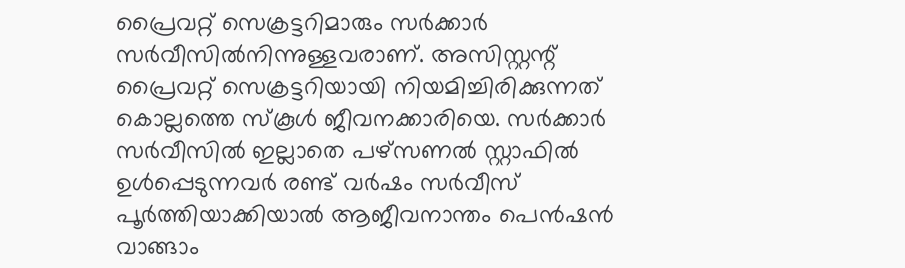പ്രൈവറ്റ് സെക്രട്ടറിമാരും സര്‍ക്കാര്‍ സര്‍വീസില്‍നിന്നുള്ളവരാണ്. അസിസ്റ്റന്റ് പ്രൈവറ്റ് സെക്രട്ടറിയായി നിയമിച്ചിരിക്കുന്നത് കൊല്ലത്തെ സ്‌കൂള്‍ ജീവനക്കാരിയെ. സര്‍ക്കാര്‍ സര്‍വീസില്‍ ഇല്ലാതെ പഴ്‌സണല്‍ സ്റ്റാഫില്‍ ഉള്‍പ്പെടുന്നവര്‍ രണ്ട് വര്‍ഷം സര്‍വീസ് പൂര്‍ത്തിയാക്കിയാല്‍ ആജീവനാന്തം പെന്‍ഷന്‍ വാങ്ങാം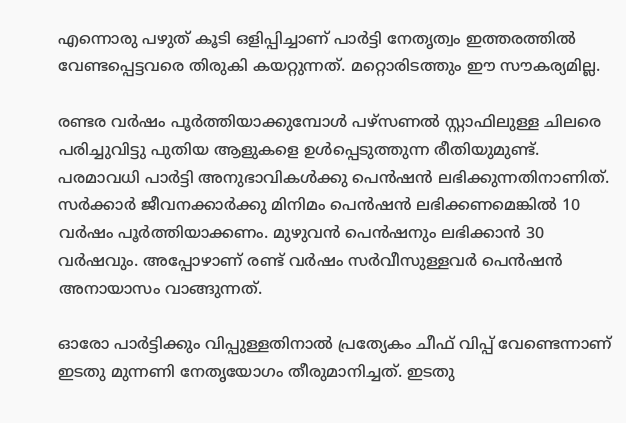എന്നൊരു പഴുത് കൂടി ഒളിപ്പിച്ചാണ് പാര്‍ട്ടി നേതൃത്വം ഇത്തരത്തില്‍ വേണ്ടപ്പെട്ടവരെ തിരുകി കയറ്റുന്നത്. മറ്റൊരിടത്തും ഈ സൗകര്യമില്ല.

രണ്ടര വര്‍ഷം പൂര്‍ത്തിയാക്കുമ്പോള്‍ പഴ്‌സണല്‍ സ്റ്റാഫിലുള്ള ചിലരെ പരിച്ചുവിട്ടു പുതിയ ആളുകളെ ഉള്‍പ്പെടുത്തുന്ന രീതിയുമുണ്ട്. പരമാവധി പാര്‍ട്ടി അനുഭാവികള്‍ക്കു പെന്‍ഷന്‍ ലഭിക്കുന്നതിനാണിത്. സര്‍ക്കാര്‍ ജീവനക്കാര്‍ക്കു മിനിമം പെന്‍ഷന്‍ ലഭിക്കണമെങ്കില്‍ 10 വര്‍ഷം പൂര്‍ത്തിയാക്കണം. മുഴുവന്‍ പെന്‍ഷനും ലഭിക്കാന്‍ 30 വര്‍ഷവും. അപ്പോഴാണ് രണ്ട് വര്‍ഷം സര്‍വീസുള്ളവര്‍ പെന്‍ഷന്‍ അനായാസം വാങ്ങുന്നത്.

ഓരോ പാര്‍ട്ടിക്കും വിപ്പുള്ളതിനാല്‍ പ്രത്യേകം ചീഫ് വിപ്പ് വേണ്ടെന്നാണ് ഇടതു മുന്നണി നേതൃയോഗം തീരുമാനിച്ചത്. ഇടതു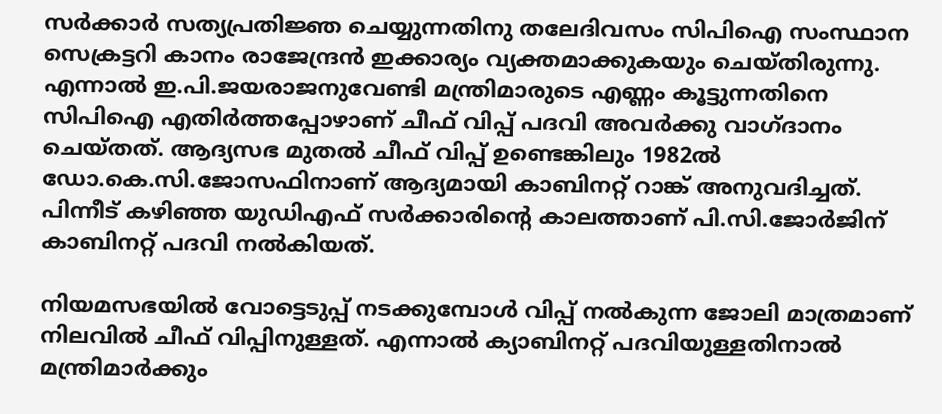സര്‍ക്കാര്‍ സത്യപ്രതിജ്ഞ ചെയ്യുന്നതിനു തലേദിവസം സിപിഐ സംസ്ഥാന സെക്രട്ടറി കാനം രാജേന്ദ്രന്‍ ഇക്കാര്യം വ്യക്തമാക്കുകയും ചെയ്തിരുന്നു. എന്നാല്‍ ഇ.പി.ജയരാജനുവേണ്ടി മന്ത്രിമാരുടെ എണ്ണം കൂട്ടുന്നതിനെ സിപിഐ എതിര്‍ത്തപ്പോഴാണ് ചീഫ് വിപ്പ് പദവി അവര്‍ക്കു വാഗ്ദാനം ചെയ്തത്. ആദ്യസഭ മുതല്‍ ചീഫ് വിപ്പ് ഉണ്ടെങ്കിലും 1982ല്‍ ഡോ.കെ.സി.ജോസഫിനാണ് ആദ്യമായി കാബിനറ്റ് റാങ്ക് അനുവദിച്ചത്. പിന്നീട് കഴിഞ്ഞ യുഡിഎഫ് സര്‍ക്കാരിന്റെ കാലത്താണ് പി.സി.ജോര്‍ജിന് കാബിനറ്റ് പദവി നല്‍കിയത്.

നിയമസഭയില്‍ വോട്ടെടുപ്പ് നടക്കുമ്പോള്‍ വിപ്പ് നല്‍കുന്ന ജോലി മാത്രമാണ്  നിലവില്‍ ചീഫ് വിപ്പിനുള്ളത്. എന്നാല്‍ ക്യാബിനറ്റ് പദവിയുള്ളതിനാല്‍ മന്ത്രിമാര്‍ക്കും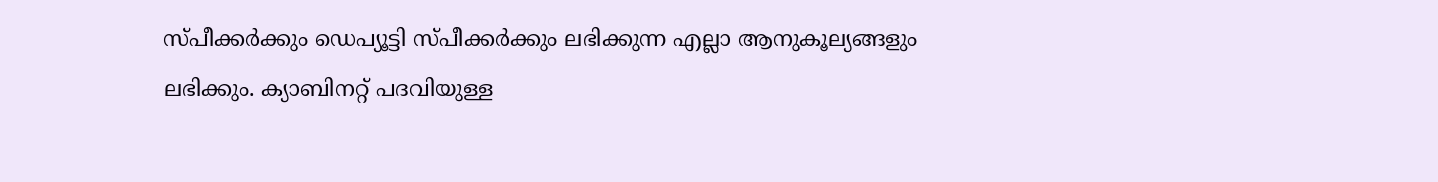സ്പീക്കര്‍ക്കും ഡെപ്യൂട്ടി സ്പീക്കര്‍ക്കും ലഭിക്കുന്ന എല്ലാ ആനുകൂല്യങ്ങളും ലഭിക്കും. ക്യാബിനറ്റ് പദവിയുള്ള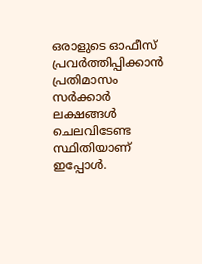ഒരാളുടെ ഓഫീസ് പ്രവര്‍ത്തിപ്പിക്കാന്‍ പ്രതിമാസം സര്‍ക്കാര്‍ ലക്ഷങ്ങള്‍ ചെലവിടേണ്ട സ്ഥിതിയാണ് ഇപ്പോള്‍.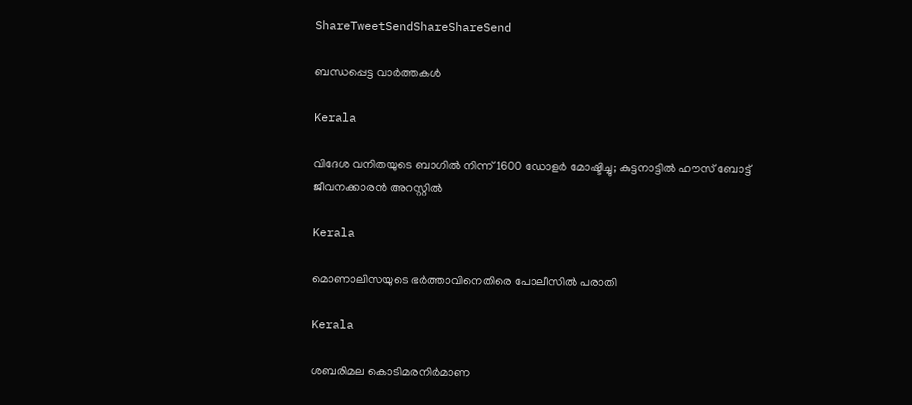ShareTweetSendShareShareSend

ബന്ധപ്പെട്ട വാര്‍ത്തകള്‍

Kerala

വിദേശ വനിതയുടെ ബാഗിൽ നിന്ന് 1600 ഡോളർ മോഷ്ടിച്ചു; കുട്ടനാട്ടിൽ ഹൗസ് ബോട്ട് ജീവനക്കാരൻ അറസ്റ്റിൽ

Kerala

മൊണാലിസയുടെ ഭർത്താവിനെതിരെ പോലീസിൽ പരാതി

Kerala

ശബരിമല കൊടിമരനിർമാണ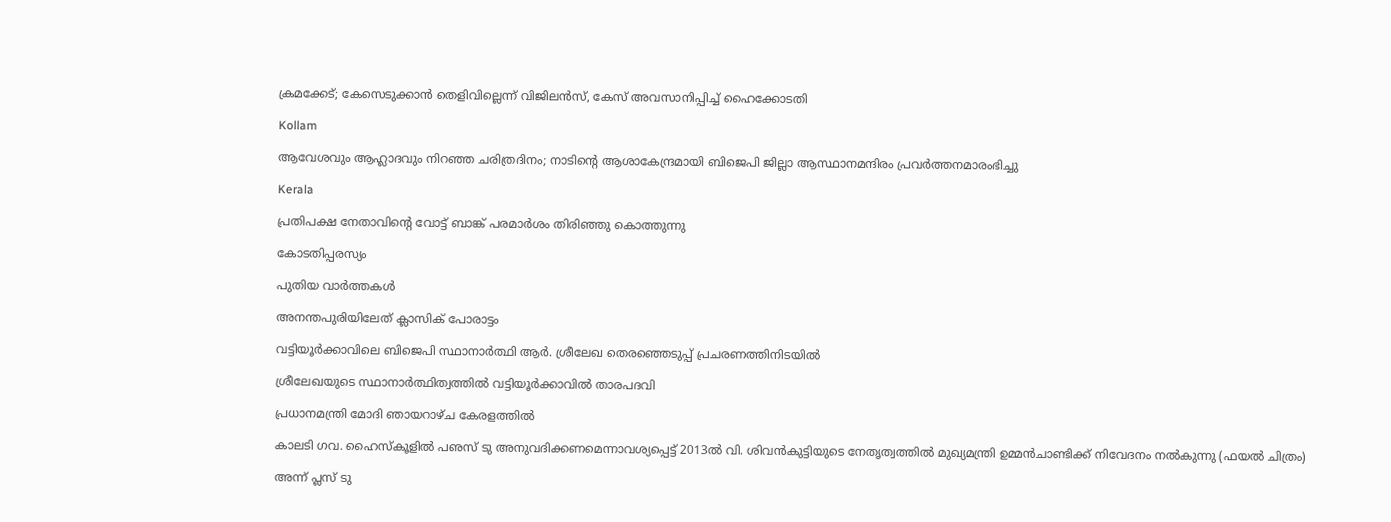ക്രമക്കേട്; കേസെടുക്കാൻ തെളിവില്ലെന്ന് വിജിലൻസ്, കേസ് അവസാനിപ്പിച്ച് ഹൈക്കോടതി

Kollam

ആവേശവും ആഹ്ലാദവും നിറഞ്ഞ ചരിത്രദിനം; നാടിന്റെ ആശാകേന്ദ്രമായി ബിജെപി ജില്ലാ ആസ്ഥാനമന്ദിരം പ്രവര്‍ത്തനമാരംഭിച്ചു

Kerala

പ്രതിപക്ഷ നേതാവിന്റെ വോട്ട് ബാങ്ക് പരമാര്‍ശം തിരിഞ്ഞു കൊത്തുന്നു

കോടതിപ്പരസ്യം

പുതിയ വാര്‍ത്തകള്‍

അനന്തപുരിയിലേത് ക്ലാസിക് പോരാട്ടം

വട്ടിയൂര്‍ക്കാവിലെ ബിജെപി സ്ഥാനാര്‍ത്ഥി ആര്‍. ശ്രീലേഖ തെരഞ്ഞെടുപ്പ് പ്രചരണത്തിനിടയില്‍

ശ്രീലേഖയുടെ സ്ഥാനാര്‍ത്ഥിത്വത്തില്‍ വട്ടിയൂര്‍ക്കാവില്‍ താരപദവി

പ്രധാനമന്ത്രി മോദി ഞായറാഴ്ച കേരളത്തില്‍

കാലടി ഗവ. ഹൈസ്‌കൂളില്‍ പഌസ് ടു അനുവദിക്കണമെന്നാവശ്യപ്പെട്ട് 2013ല്‍ വി. ശിവന്‍കുട്ടിയുടെ നേതൃത്വത്തില്‍ മുഖ്യമന്ത്രി ഉമ്മന്‍ചാണ്ടിക്ക് നിവേദനം നല്‍കുന്നു (ഫയല്‍ ചിത്രം)

അന്ന് പ്ലസ് ടു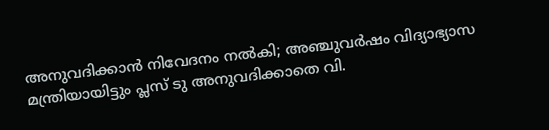അനുവദിക്കാന്‍ നിവേദനം നല്‍കി; അഞ്ചുവര്‍ഷം വിദ്യാഭ്യാസ മന്ത്രിയായിട്ടും പ്ലസ് ടു അനുവദിക്കാതെ വി.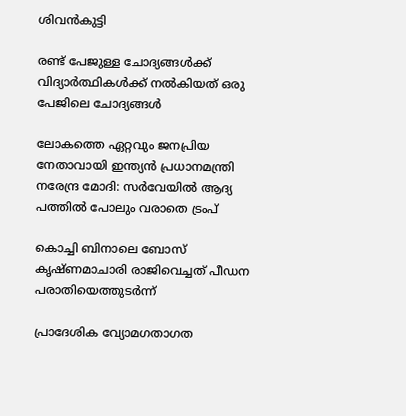ശിവന്‍കുട്ടി

രണ്ട് പേജുള്ള ചോദ്യങ്ങള്‍ക്ക് വിദ്യാര്‍ത്ഥികള്‍ക്ക് നല്‍കിയത് ഒരു പേജിലെ ചോദ്യങ്ങള്‍

ലോകത്തെ ഏറ്റവും ജനപ്രിയ നേതാവായി ഇന്ത്യൻ പ്രധാനമന്ത്രി നരേന്ദ്ര മോദി: സർവേയിൽ ആദ്യ പത്തിൽ പോലും വരാതെ ട്രംപ്

കൊച്ചി ബിനാലെ ബോസ് കൃഷ്ണമാചാരി രാജിവെച്ചത് പീഡന പരാതിയെത്തുടര്‍ന്ന്

പ്രാദേശിക വ്യോമഗതാഗത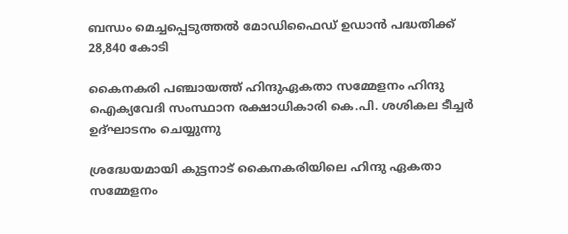ബന്ധം മെച്ചപ്പെടുത്തല്‍ മോഡിഫൈഡ് ഉഡാന്‍ പദ്ധതിക്ക് 28,840 കോടി

കൈനകരി പഞ്ചായത്ത് ഹിന്ദുഏകതാ സമ്മേളനം ഹിന്ദു ഐക്യവേദി സംസ്ഥാന രക്ഷാധികാരി കെ.പി. ശശികല ടീച്ചര്‍ ഉദ്ഘാടനം ചെയ്യുന്നു

ശ്രദ്ധേയമായി കുട്ടനാട് കൈനകരിയിലെ ഹിന്ദു ഏകതാ സമ്മേളനം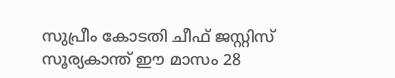സുപ്രീം കോടതി ചീഫ് ജസ്റ്റിസ് സൂര്യകാന്ത് ഈ മാസം 28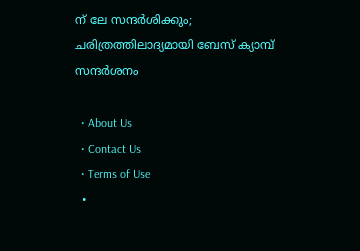ന് ലേ സന്ദര്‍ശിക്കും; ചരിത്രത്തിലാദ്യമായി ബേസ് ക്യാമ്പ് സന്ദര്‍ശനം

  • About Us
  • Contact Us
  • Terms of Use
  •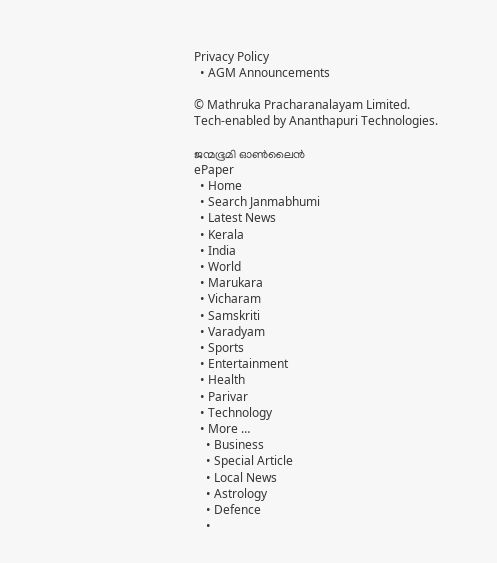Privacy Policy
  • AGM Announcements

© Mathruka Pracharanalayam Limited.
Tech-enabled by Ananthapuri Technologies.

ജന്മഭൂമി ഓണ്‍ലൈന്‍
ePaper
  • Home
  • Search Janmabhumi
  • Latest News
  • Kerala
  • India
  • World
  • Marukara
  • Vicharam
  • Samskriti
  • Varadyam
  • Sports
  • Entertainment
  • Health
  • Parivar
  • Technology
  • More …
    • Business
    • Special Article
    • Local News
    • Astrology
    • Defence
    •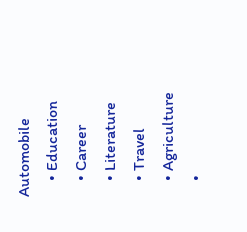Automobile
    • Education
    • Career
    • Literature
    • Travel
    • Agriculture
    •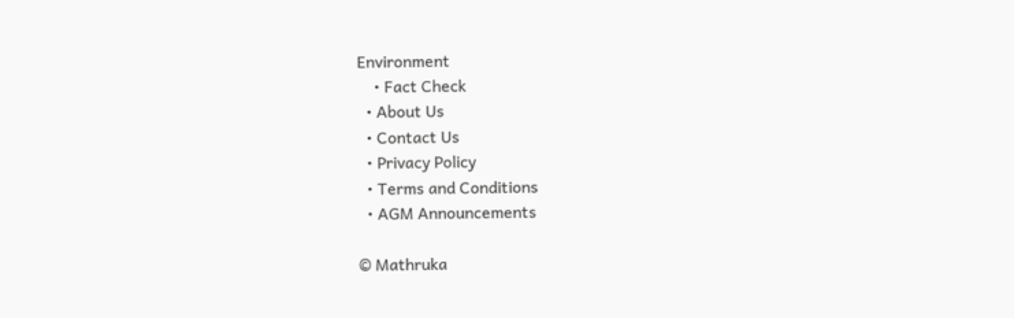Environment
    • Fact Check
  • About Us
  • Contact Us
  • Privacy Policy
  • Terms and Conditions
  • AGM Announcements

© Mathruka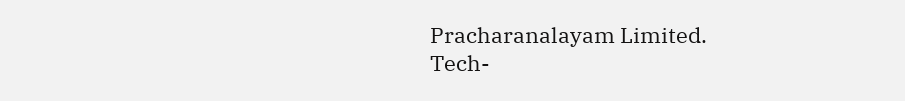Pracharanalayam Limited.
Tech-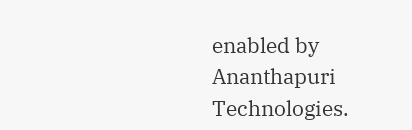enabled by Ananthapuri Technologies.